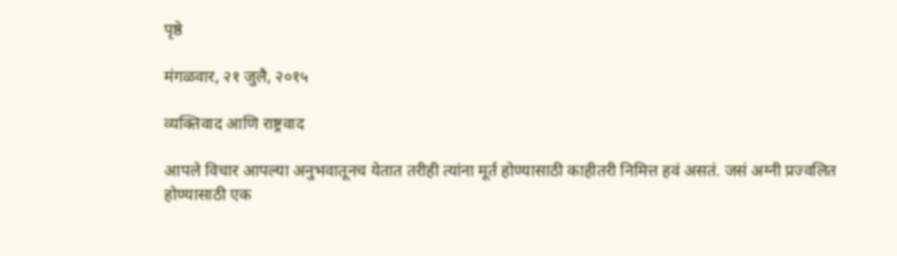पृष्ठे

मंगळवार, २१ जुलै, २०१५

व्यक्तिवाद आणि राष्ट्रवाद

आपले विचार आपल्या अनुभवातूनच येतात तरीही त्यांना मूर्त होण्यासाठी काहीतरी निमित्त हवं असतं. जसं अग्नी प्रज्वलित होण्यासाठी एक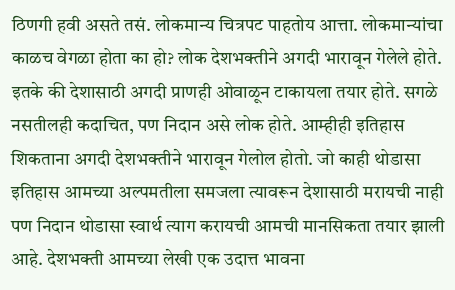ठिणगी हवी असते तसं. लोकमान्य चित्रपट पाहतोय आत्ता. लोकमान्यांचा काळच वेगळा होता का हो? लोक देशभक्तीने अगदी भारावून गेलेले होते. इतके की देशासाठी अगदी प्राणही ओवाळून टाकायला तयार होते. सगळे नसतीलही कदाचित, पण निदान असे लोक होते. आम्हीही इतिहास शिकताना अगदी देशभक्तीने भारावून गेलोल होतो. जो काही थोडासा इतिहास आमच्या अल्पमतीला समजला त्यावरून देशासाठी मरायची नाही पण निदान थोडासा स्वार्थ त्याग करायची आमची मानसिकता तयार झाली आहे. देशभक्ती आमच्या लेखी एक उदात्त भावना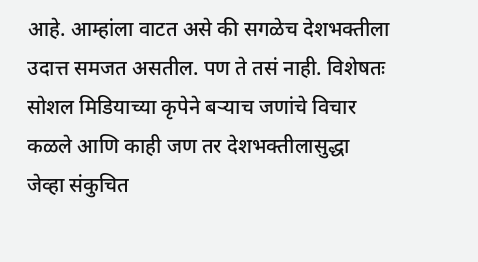आहे. आम्हांला वाटत असे की सगळेच देशभक्तीला उदात्त समजत असतील. पण ते तसं नाही. विशेषतः सोशल मिडियाच्या कृपेने बऱ्याच जणांचे विचार कळले आणि काही जण तर देशभक्तीलासुद्धा जेव्हा संकुचित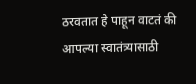ठरवतात हे पाहून वाटतं की आपल्या स्वातंत्र्यासाठी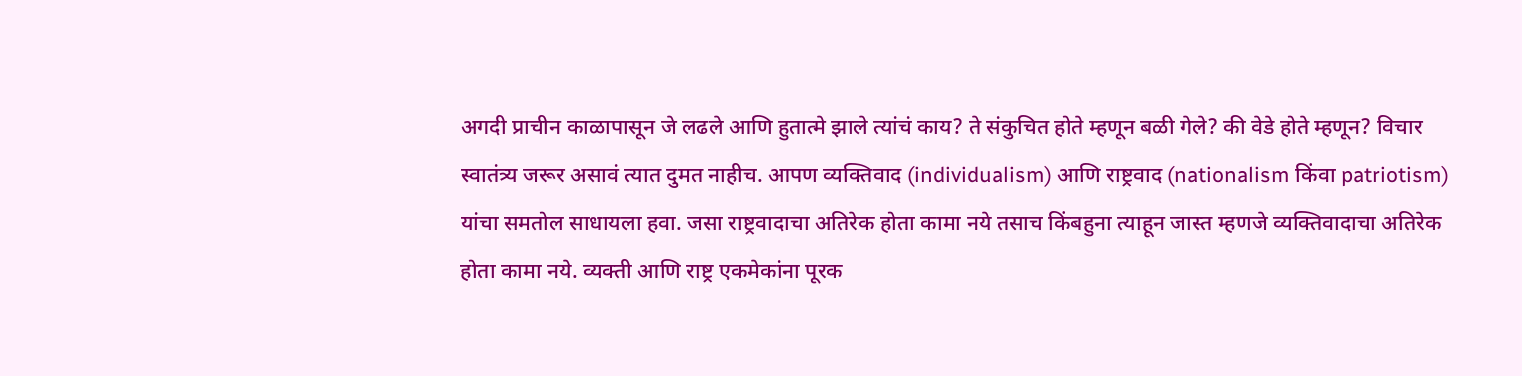अगदी प्राचीन काळापासून जे लढले आणि हुतात्मे झाले त्यांचं काय? ते संकुचित होते म्हणून बळी गेले? की वेडे होते म्हणून? विचार स्वातंत्र्य जरूर असावं त्यात दुमत नाहीच. आपण व्यक्तिवाद (individualism) आणि राष्ट्रवाद (nationalism किंवा patriotism) यांचा समतोल साधायला हवा. जसा राष्ट्रवादाचा अतिरेक होता कामा नये तसाच किंबहुना त्याहून जास्त म्हणजे व्यक्तिवादाचा अतिरेक होता कामा नये. व्यक्ती आणि राष्ट्र एकमेकांना पूरक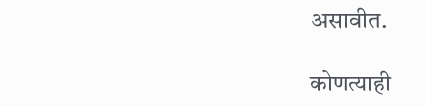असावीत.

कोणत्याही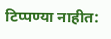टिप्पण्‍या नाहीत: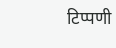टिप्पणी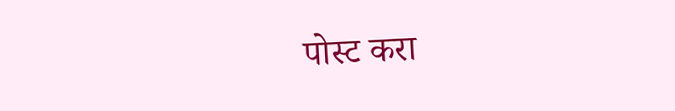पोस्ट करा